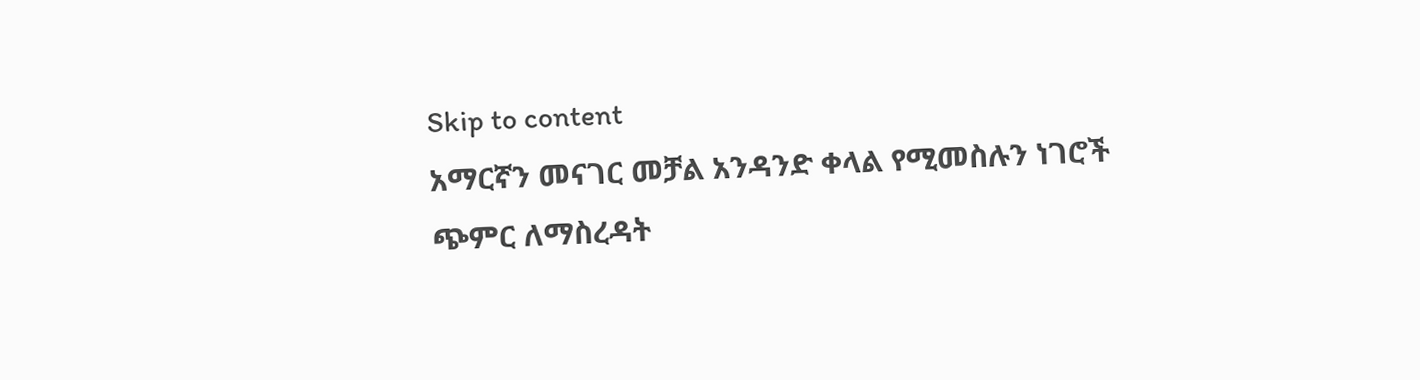Skip to content
አማርኛን መናገር መቻል አንዳንድ ቀላል የሚመስሉን ነገሮች ጭምር ለማስረዳት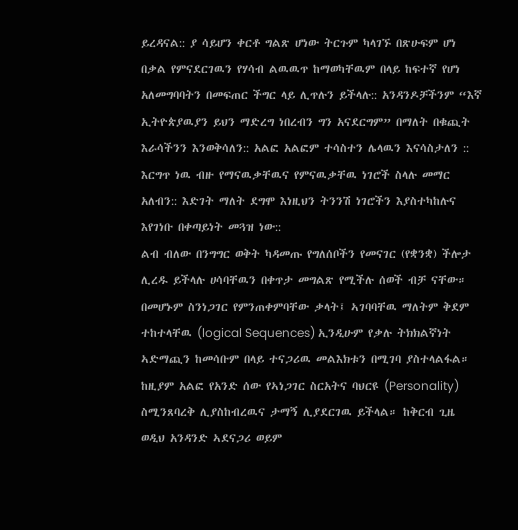ይረዳናል:: ያ ሳይሆን ቀርቶ ግልጽ ሆነው ትርጉም ካላገኙ በጽሁፍም ሆነ በቃል የምናደርገዉን የሃሳብ ልዉዉጥ ከማወካቸዉም በላይ ከፍተኛ የሆነ አለመግባባትን በመፍጠር ችግር ላይ ሊጥሉን ይችላሉ:: አንዳንዶቻችንም “እኛ ኢትዮጵያዉያን ይህን ማድረግ ነበረብን ግን አናደርግም” በማለት በቁጪት እራሳችንን እንወቅሳለን:: አልፎ አልፎም ተሳስተን ሌላዉን እናሳስታለን :: እርግጥ ነዉ ብዙ የማናዉቃቸዉና የምናዉቃቸዉ ነገሮች ስላሉ መማር አለብን:: እድገት ማለት ደግሞ እነዚህን ትንንሽ ነገሮችን እያስተካከሉና እየገነቡ በቀጣይነት መጓዝ ነው::
ልብ ብለው በንግግር ወቅት ካዳመጡ የግለሰቦችን የመናገር (የቋንቋ) ችሎታ ሊረዱ ይችላሉ ሀሳባቸዉን በቀጥታ መግልጽ የሚችሉ ሰወች ብቻ ናቸው። በመሆኑም ስንነጋገር የምንጠቀምባቸው ቃላት፤ ኣገባባቸዉ ማለትም ቅደም ተከተላቸዉ (logical Sequences) ኢንዲሁም የቃሉ ትክክልኛነት ኣድማጪን ከመሳቡም በላይ ተናጋሪዉ መልእክቱን በሚገባ ያስተላልፋል። ከዚያም አልፎ የአንድ ሰው የኣነጋገር ስርአትና ባህርዩ (Personality) ስሚንጸባረቅ ሊያስከብረዉና ታማኝ ሊያደርገዉ ይችላል። ከቅርብ ጊዜ ወዲህ አንዳንድ ኣደናጋሪ ወይም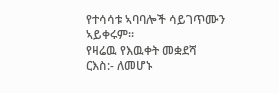የተሳሳቱ ኣባባሎች ሳይገጥሙን ኣይቀሩም።
የዛሬዉ የእዉቀት መቋደሻ ርእስ:- ለመሆኑ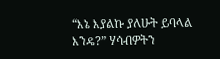“እኔ እያልኩ ያለሁት ይባላል እንዴ?” ሃሳብዎትን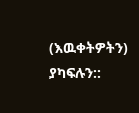(እዉቀትዎትን) ያካፍሉን::